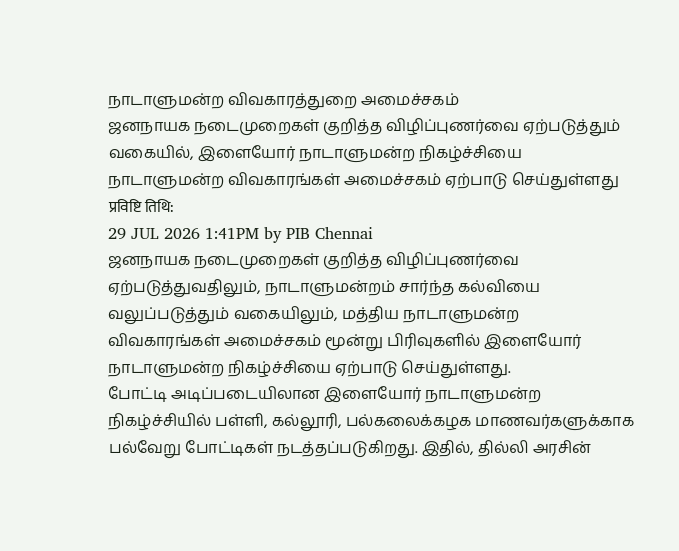நாடாளுமன்ற விவகாரத்துறை அமைச்சகம்
ஜனநாயக நடைமுறைகள் குறித்த விழிப்புணர்வை ஏற்படுத்தும் வகையில், இளையோர் நாடாளுமன்ற நிகழ்ச்சியை நாடாளுமன்ற விவகாரங்கள் அமைச்சகம் ஏற்பாடு செய்துள்ளது
प्रविष्टि तिथि:
29 JUL 2026 1:41PM by PIB Chennai
ஜனநாயக நடைமுறைகள் குறித்த விழிப்புணர்வை ஏற்படுத்துவதிலும், நாடாளுமன்றம் சார்ந்த கல்வியை வலுப்படுத்தும் வகையிலும், மத்திய நாடாளுமன்ற விவகாரங்கள் அமைச்சகம் மூன்று பிரிவுகளில் இளையோர் நாடாளுமன்ற நிகழ்ச்சியை ஏற்பாடு செய்துள்ளது.
போட்டி அடிப்படையிலான இளையோர் நாடாளுமன்ற நிகழ்ச்சியில் பள்ளி, கல்லூரி, பல்கலைக்கழக மாணவர்களுக்காக பல்வேறு போட்டிகள் நடத்தப்படுகிறது. இதில், தில்லி அரசின்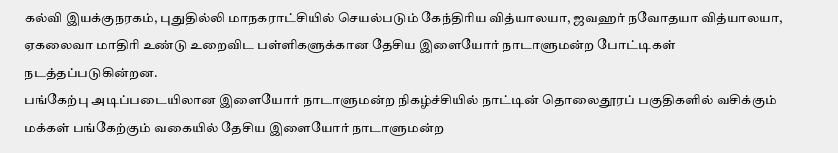கல்வி இயக்குநரகம், புதுதில்லி மாநகராட்சியில் செயல்படும் கேந்திரிய வித்யாலயா, ஜவஹர் நவோதயா வித்யாலயா, ஏகலைவா மாதிரி உண்டு உறைவிட பள்ளிகளுக்கான தேசிய இளையோர் நாடாளுமன்ற போட்டிகள் நடத்தப்படுகின்றன.
பங்கேற்பு அடிப்படையிலான இளையோர் நாடாளுமன்ற நிகழ்ச்சியில் நாட்டின் தொலைதூரப் பகுதிகளில் வசிக்கும் மக்கள் பங்கேற்கும் வகையில் தேசிய இளையோர் நாடாளுமன்ற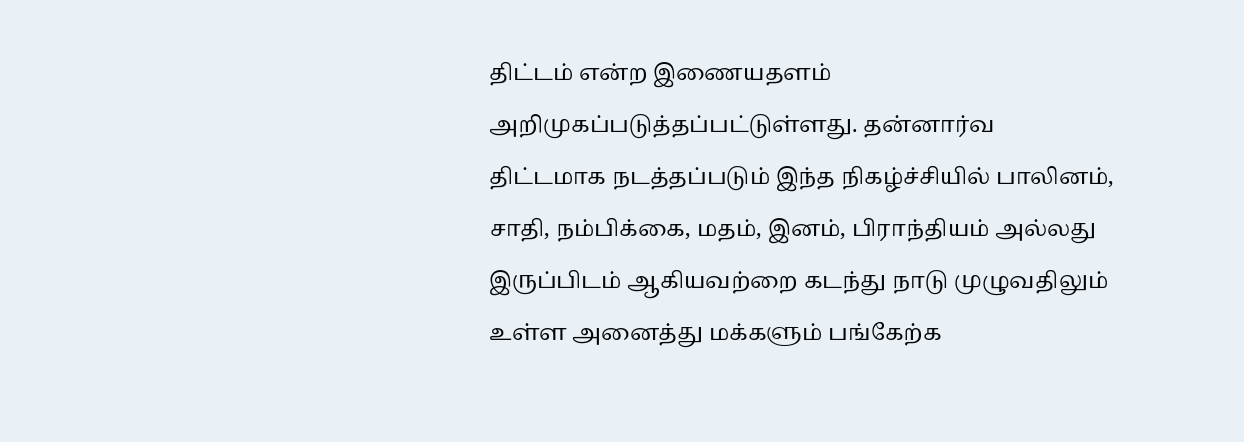திட்டம் என்ற இணையதளம் அறிமுகப்படுத்தப்பட்டுள்ளது. தன்னார்வ திட்டமாக நடத்தப்படும் இந்த நிகழ்ச்சியில் பாலினம், சாதி, நம்பிக்கை, மதம், இனம், பிராந்தியம் அல்லது இருப்பிடம் ஆகியவற்றை கடந்து நாடு முழுவதிலும் உள்ள அனைத்து மக்களும் பங்கேற்க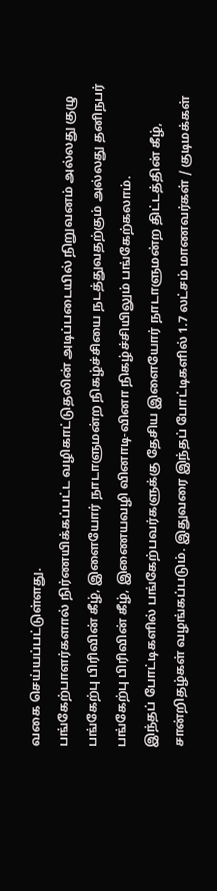வகை செய்யப்பட்டுள்ளது.
பங்கேற்பாளர்களால் நிர்ணயிக்கப்பட்ட வழிகாட்டுதலின் அடிப்படையில் நிறுவனம் அல்லது குழு பங்கேற்பு பிரிவின் கீழ், இளையோர் நாடாளுமன்ற நிகழ்ச்சியை நடத்துவதற்கும் அல்லது தனிநபர் பங்கேற்பு பிரிவின் கீழ், இணையவழி வினாடி-வினா நிகழ்ச்சியிலும் பங்கேற்கலாம்.
இந்தப் போட்டிகளில் பங்கேற்பவர்களுக்கு தேசிய இளையோர் நாடாளுமன்ற திட்டத்தின் கீழ், சான்றிதழ்கள் வழங்கப்படும். இதுவரை இந்தப் போட்டிகளில் 1.7 லட்சம் மாணவர்கள் / குடிமக்கள்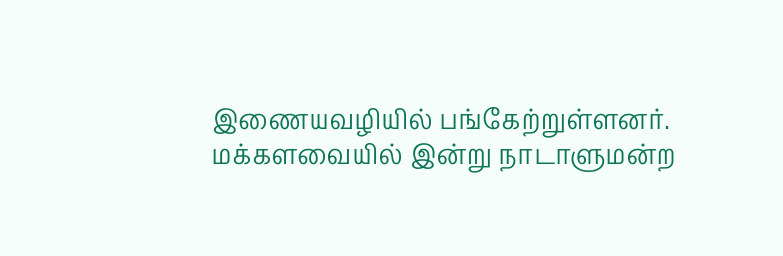இணையவழியில் பங்கேற்றுள்ளனர்.
மக்களவையில் இன்று நாடாளுமன்ற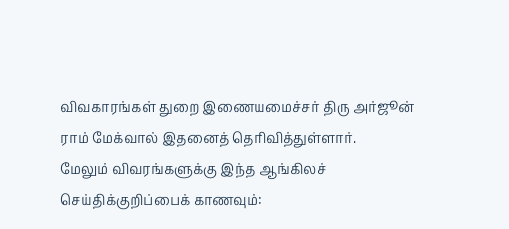விவகாரங்கள் துறை இணையமைச்சர் திரு அர்ஜூன் ராம் மேக்வால் இதனைத் தெரிவித்துள்ளார்.
மேலும் விவரங்களுக்கு இந்த ஆங்கிலச் செய்திக்குறிப்பைக் காணவும்: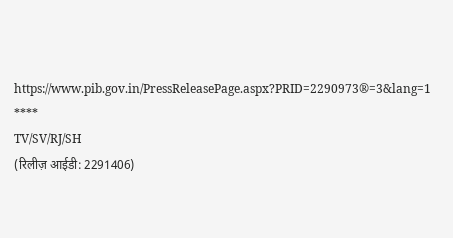https://www.pib.gov.in/PressReleasePage.aspx?PRID=2290973®=3&lang=1
****
TV/SV/RJ/SH
(रिलीज़ आईडी: 2291406)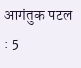आगंतुक पटल : 5